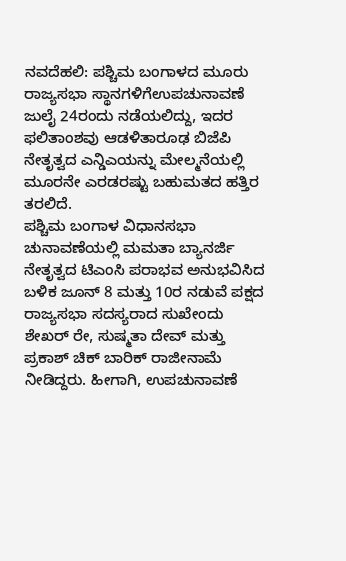ನವದೆಹಲಿ: ಪಶ್ಚಿಮ ಬಂಗಾಳದ ಮೂರು ರಾಜ್ಯಸಭಾ ಸ್ಥಾನಗಳಿಗೆಉಪಚುನಾವಣೆ ಜುಲೈ 24ರಂದು ನಡೆಯಲಿದ್ದು, ಇದರ ಫಲಿತಾಂಶವು ಆಡಳಿತಾರೂಢ ಬಿಜೆಪಿ ನೇತೃತ್ವದ ಎನ್ಡಿಎಯನ್ನು ಮೇಲ್ಮನೆಯಲ್ಲಿ ಮೂರನೇ ಎರಡರಷ್ಟು ಬಹುಮತದ ಹತ್ತಿರ ತರಲಿದೆ.
ಪಶ್ಚಿಮ ಬಂಗಾಳ ವಿಧಾನಸಭಾ ಚುನಾವಣೆಯಲ್ಲಿ ಮಮತಾ ಬ್ಯಾನರ್ಜಿ ನೇತೃತ್ವದ ಟಿಎಂಸಿ ಪರಾಭವ ಅನುಭವಿಸಿದ ಬಳಿಕ ಜೂನ್ 8 ಮತ್ತು 10ರ ನಡುವೆ ಪಕ್ಷದ ರಾಜ್ಯಸಭಾ ಸದಸ್ಯರಾದ ಸುಖೇಂದು ಶೇಖರ್ ರೇ, ಸುಷ್ಮತಾ ದೇವ್ ಮತ್ತು ಪ್ರಕಾಶ್ ಚಿಕ್ ಬಾರಿಕ್ ರಾಜೀನಾಮೆ ನೀಡಿದ್ದರು. ಹೀಗಾಗಿ, ಉಪಚುನಾವಣೆ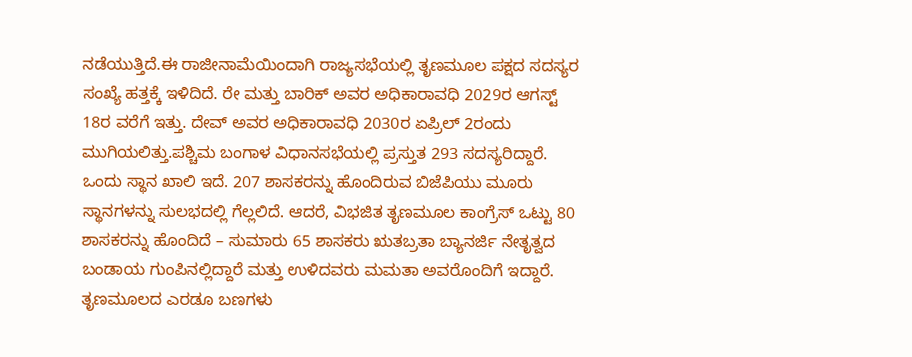ನಡೆಯುತ್ತಿದೆ.ಈ ರಾಜೀನಾಮೆಯಿಂದಾಗಿ ರಾಜ್ಯಸಭೆಯಲ್ಲಿ ತೃಣಮೂಲ ಪಕ್ಷದ ಸದಸ್ಯರ ಸಂಖ್ಯೆ ಹತ್ತಕ್ಕೆ ಇಳಿದಿದೆ. ರೇ ಮತ್ತು ಬಾರಿಕ್ ಅವರ ಅಧಿಕಾರಾವಧಿ 2029ರ ಆಗಸ್ಟ್ 18ರ ವರೆಗೆ ಇತ್ತು. ದೇವ್ ಅವರ ಅಧಿಕಾರಾವಧಿ 2030ರ ಏಪ್ರಿಲ್ 2ರಂದು ಮುಗಿಯಲಿತ್ತು.ಪಶ್ಚಿಮ ಬಂಗಾಳ ವಿಧಾನಸಭೆಯಲ್ಲಿ ಪ್ರಸ್ತುತ 293 ಸದಸ್ಯರಿದ್ದಾರೆ. ಒಂದು ಸ್ಥಾನ ಖಾಲಿ ಇದೆ. 207 ಶಾಸಕರನ್ನು ಹೊಂದಿರುವ ಬಿಜೆಪಿಯು ಮೂರು ಸ್ಥಾನಗಳನ್ನು ಸುಲಭದಲ್ಲಿ ಗೆಲ್ಲಲಿದೆ. ಆದರೆ, ವಿಭಜಿತ ತೃಣಮೂಲ ಕಾಂಗ್ರೆಸ್ ಒಟ್ಟು 80 ಶಾಸಕರನ್ನು ಹೊಂದಿದೆ – ಸುಮಾರು 65 ಶಾಸಕರು ಋತಬ್ರತಾ ಬ್ಯಾನರ್ಜಿ ನೇತೃತ್ವದ ಬಂಡಾಯ ಗುಂಪಿನಲ್ಲಿದ್ದಾರೆ ಮತ್ತು ಉಳಿದವರು ಮಮತಾ ಅವರೊಂದಿಗೆ ಇದ್ದಾರೆ. ತೃಣಮೂಲದ ಎರಡೂ ಬಣಗಳು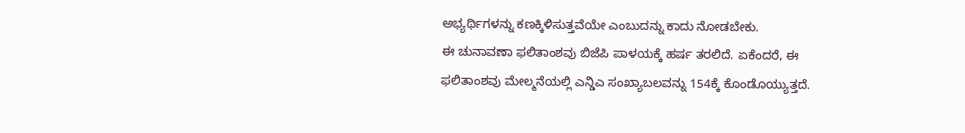ಅಭ್ಯರ್ಥಿಗಳನ್ನು ಕಣಕ್ಕಿಳಿಸುತ್ತವೆಯೇ ಎಂಬುದನ್ನು ಕಾದು ನೋಡಬೇಕು.
ಈ ಚುನಾವಣಾ ಫಲಿತಾಂಶವು ಬಿಜೆಪಿ ಪಾಳಯಕ್ಕೆ ಹರ್ಷ ತರಲಿದೆ. ಏಕೆಂದರೆ, ಈ ಫಲಿತಾಂಶವು ಮೇಲ್ಮನೆಯಲ್ಲಿ ಎನ್ಡಿಎ ಸಂಖ್ಯಾಬಲವನ್ನು 154ಕ್ಕೆ ಕೊಂಡೊಯ್ಯುತ್ತದೆ.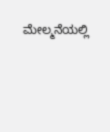ಮೇಲ್ಮನೆಯಲ್ಲಿ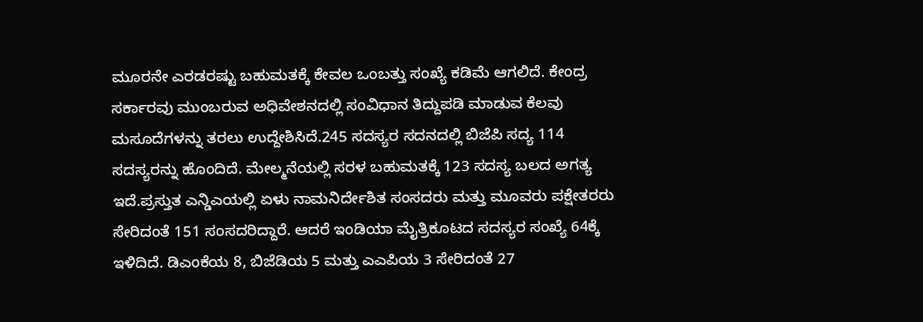ಮೂರನೇ ಎರಡರಷ್ಟು ಬಹುಮತಕ್ಕೆ ಕೇವಲ ಒಂಬತ್ತು ಸಂಖ್ಯೆ ಕಡಿಮೆ ಆಗಲಿದೆ. ಕೇಂದ್ರ ಸರ್ಕಾರವು ಮುಂಬರುವ ಅಧಿವೇಶನದಲ್ಲಿ ಸಂವಿಧಾನ ತಿದ್ದುಪಡಿ ಮಾಡುವ ಕೆಲವು ಮಸೂದೆಗಳನ್ನು ತರಲು ಉದ್ದೇಶಿಸಿದೆ.245 ಸದಸ್ಯರ ಸದನದಲ್ಲಿ ಬಿಜೆಪಿ ಸದ್ಯ 114 ಸದಸ್ಯರನ್ನು ಹೊಂದಿದೆ. ಮೇಲ್ಮನೆಯಲ್ಲಿ ಸರಳ ಬಹುಮತಕ್ಕೆ 123 ಸದಸ್ಯ ಬಲದ ಅಗತ್ಯ ಇದೆ.ಪ್ರಸ್ತುತ ಎನ್ಡಿಎಯಲ್ಲಿ ಏಳು ನಾಮನಿರ್ದೇಶಿತ ಸಂಸದರು ಮತ್ತು ಮೂವರು ಪಕ್ಷೇತರರು ಸೇರಿದಂತೆ 151 ಸಂಸದರಿದ್ದಾರೆ. ಆದರೆ ಇಂಡಿಯಾ ಮೈತ್ರಿಕೂಟದ ಸದಸ್ಯರ ಸಂಖ್ಯೆ 64ಕ್ಕೆ ಇಳಿದಿದೆ. ಡಿಎಂಕೆಯ 8, ಬಿಜೆಡಿಯ 5 ಮತ್ತು ಎಎಪಿಯ 3 ಸೇರಿದಂತೆ 27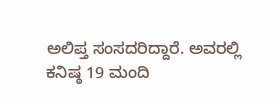ಅಲಿಪ್ತ ಸಂಸದರಿದ್ದಾರೆ. ಅವರಲ್ಲಿ ಕನಿಷ್ಠ 19 ಮಂದಿ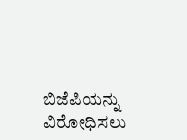ಬಿಜೆಪಿಯನ್ನು ವಿರೋಧಿಸಲು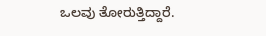ಒಲವು ತೋರುತ್ತಿದ್ದಾರೆ.